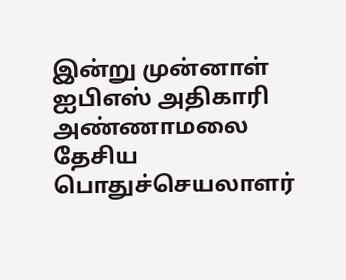இன்று முன்னாள் ஐபிஎஸ் அதிகாரி அண்ணாமலை தேசிய பொதுச்செயலாளர்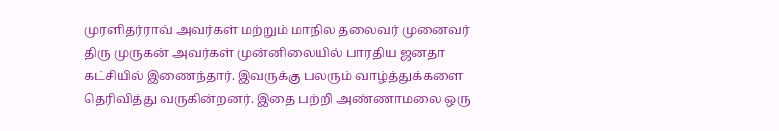முரளிதர்ராவ் அவர்கள் மற்றும் மாநில தலைவர் முனைவர் திரு முருகன் அவர்கள் முன்னிலையில் பாரதிய ஜனதா கட்சியில் இணைந்தார். இவருக்கு பலரும் வாழ்த்துக்களை தெரிவித்து வருகின்றனர். இதை பற்றி அண்ணாமலை ஒரு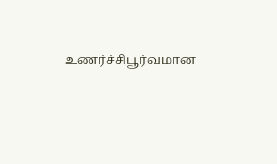உணர்ச்சிபூர்வமான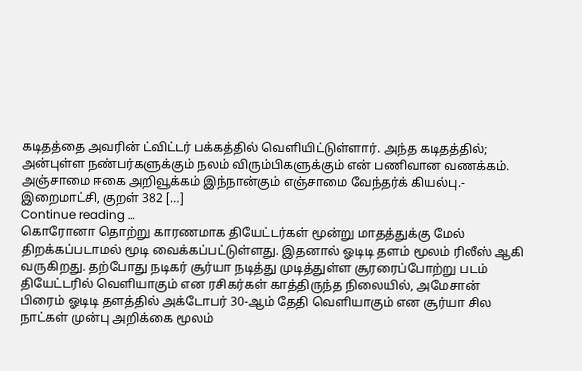கடிதத்தை அவரின் ட்விட்டர் பக்கத்தில் வெளியிட்டுள்ளார். அந்த கடிதத்தில்; அன்புள்ள நண்பர்களுக்கும் நலம் விரும்பிகளுக்கும் என் பணிவான வணக்கம். அஞ்சாமை ஈகை அறிவூக்கம் இந்நான்கும் எஞ்சாமை வேந்தர்க் கியல்பு.- இறைமாட்சி, குறள் 382 […]
Continue reading …
கொரோனா தொற்று காரணமாக தியேட்டர்கள் மூன்று மாதத்துக்கு மேல் திறக்கப்படாமல் மூடி வைக்கப்பட்டுள்ளது. இதனால் ஓடிடி தளம் மூலம் ரிலீஸ் ஆகி வருகிறது. தற்போது நடிகர் சூர்யா நடித்து முடித்துள்ள சூரரைப்போற்று படம் தியேட்டரில் வெளியாகும் என ரசிகர்கள் காத்திருந்த நிலையில், அமேசான் பிரைம் ஓடிடி தளத்தில் அக்டோபர் 30-ஆம் தேதி வெளியாகும் என சூர்யா சில நாட்கள் முன்பு அறிக்கை மூலம்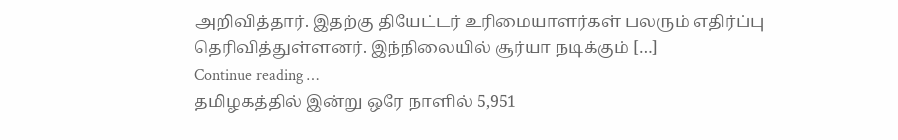அறிவித்தார். இதற்கு தியேட்டர் உரிமையாளர்கள் பலரும் எதிர்ப்பு தெரிவித்துள்ளனர். இந்நிலையில் சூர்யா நடிக்கும் […]
Continue reading …
தமிழகத்தில் இன்று ஒரே நாளில் 5,951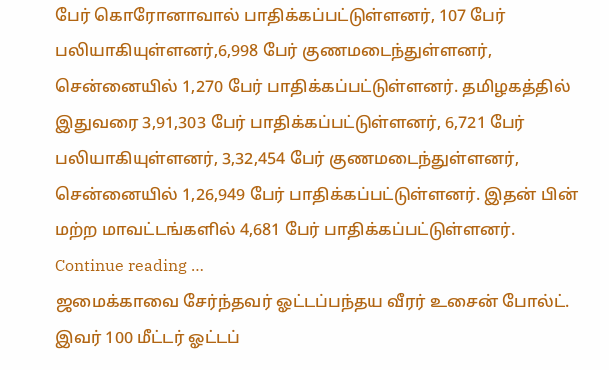பேர் கொரோனாவால் பாதிக்கப்பட்டுள்ளனர், 107 பேர் பலியாகியுள்ளனர்,6,998 பேர் குணமடைந்துள்ளனர், சென்னையில் 1,270 பேர் பாதிக்கப்பட்டுள்ளனர். தமிழகத்தில் இதுவரை 3,91,303 பேர் பாதிக்கப்பட்டுள்ளனர், 6,721 பேர் பலியாகியுள்ளனர், 3,32,454 பேர் குணமடைந்துள்ளனர், சென்னையில் 1,26,949 பேர் பாதிக்கப்பட்டுள்ளனர். இதன் பின் மற்ற மாவட்டங்களில் 4,681 பேர் பாதிக்கப்பட்டுள்ளனர்.
Continue reading …
ஜமைக்காவை சேர்ந்தவர் ஓட்டப்பந்தய வீரர் உசைன் போல்ட். இவர் 100 மீட்டர் ஓட்டப்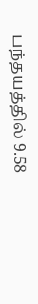பந்தயத்தில் 9.58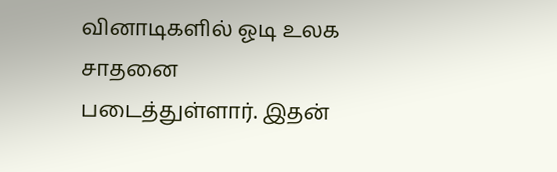வினாடிகளில் ஓடி உலக சாதனை படைத்துள்ளார். இதன்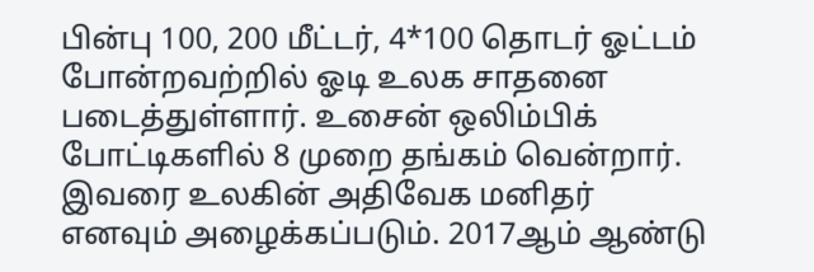பின்பு 100, 200 மீட்டர், 4*100 தொடர் ஓட்டம் போன்றவற்றில் ஓடி உலக சாதனை படைத்துள்ளார். உசைன் ஒலிம்பிக் போட்டிகளில் 8 முறை தங்கம் வென்றார். இவரை உலகின் அதிவேக மனிதர் எனவும் அழைக்கப்படும். 2017ஆம் ஆண்டு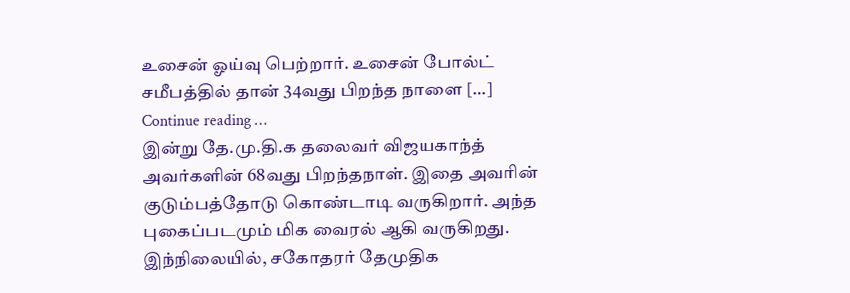உசைன் ஓய்வு பெற்றார். உசைன் போல்ட் சமீபத்தில் தான் 34வது பிறந்த நாளை […]
Continue reading …
இன்று தே.மு.தி.க தலைவர் விஜயகாந்த் அவர்களின் 68வது பிறந்தநாள். இதை அவரின் குடும்பத்தோடு கொண்டாடி வருகிறார். அந்த புகைப்படமும் மிக வைரல் ஆகி வருகிறது. இந்நிலையில், சகோதரர் தேமுதிக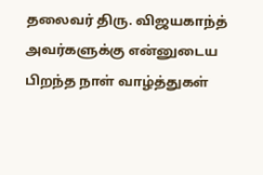தலைவர் திரு. விஜயகாந்த் அவர்களுக்கு என்னுடைய பிறந்த நாள் வாழ்த்துகள்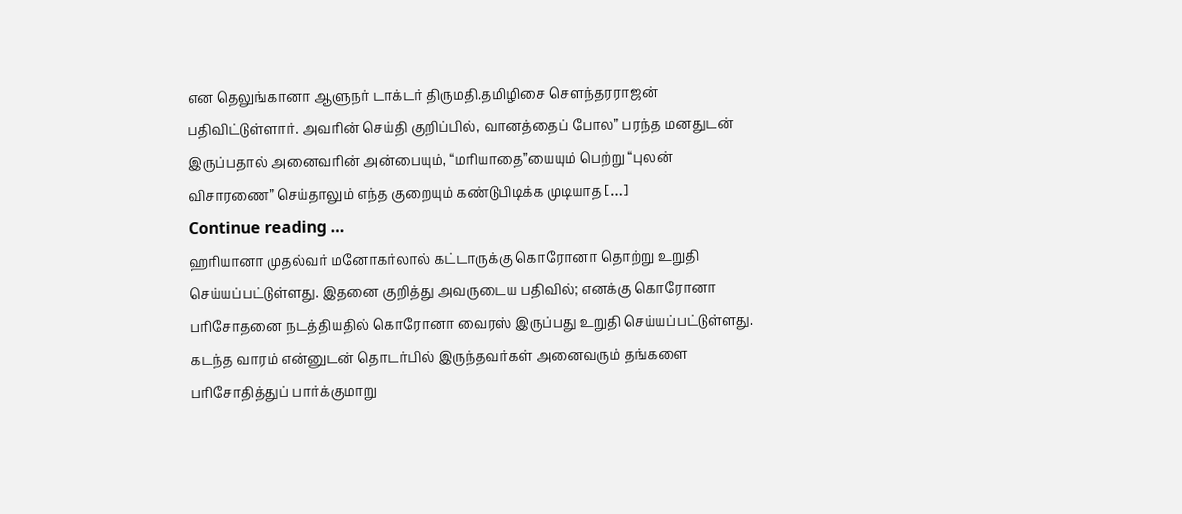என தெலுங்கானா ஆளுநர் டாக்டர் திருமதி.தமிழிசை சௌந்தரராஜன் பதிவிட்டுள்ளார். அவரின் செய்தி குறிப்பில், வானத்தைப் போல” பரந்த மனதுடன் இருப்பதால் அனைவரின் அன்பையும், “மரியாதை”யையும் பெற்று “புலன் விசாரணை” செய்தாலும் எந்த குறையும் கண்டுபிடிக்க முடியாத […]
Continue reading …
ஹரியானா முதல்வர் மனோகர்லால் கட்டாருக்கு கொரோனா தொற்று உறுதி செய்யப்பட்டுள்ளது. இதனை குறித்து அவருடைய பதிவில்; எனக்கு கொரோனா பரிசோதனை நடத்தியதில் கொரோனா வைரஸ் இருப்பது உறுதி செய்யப்பட்டுள்ளது. கடந்த வாரம் என்னுடன் தொடர்பில் இருந்தவர்கள் அனைவரும் தங்களை பரிசோதித்துப் பார்க்குமாறு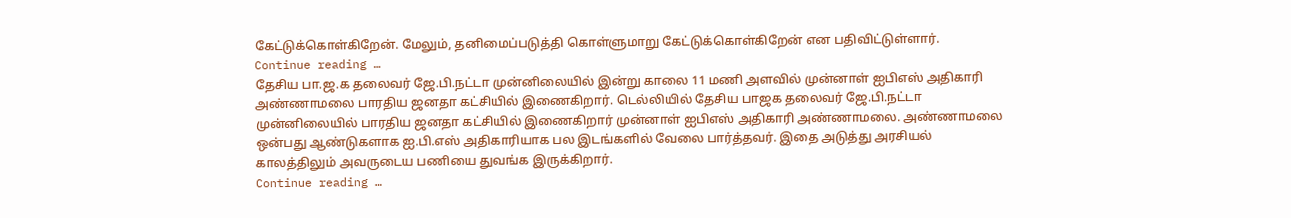கேட்டுக்கொள்கிறேன். மேலும், தனிமைப்படுத்தி கொள்ளுமாறு கேட்டுக்கொள்கிறேன் என பதிவிட்டுள்ளார்.
Continue reading …
தேசிய பா.ஜ.க தலைவர் ஜே.பி.நட்டா முன்னிலையில் இன்று காலை 11 மணி அளவில் முன்னாள் ஐபிஎஸ் அதிகாரி அண்ணாமலை பாரதிய ஜனதா கட்சியில் இணைகிறார். டெல்லியில் தேசிய பாஜக தலைவர் ஜே.பி.நட்டா முன்னிலையில் பாரதிய ஜனதா கட்சியில் இணைகிறார் முன்னாள் ஐபிஎஸ் அதிகாரி அண்ணாமலை. அண்ணாமலை ஒன்பது ஆண்டுகளாக ஐ.பி.எஸ் அதிகாரியாக பல இடங்களில் வேலை பார்த்தவர். இதை அடுத்து அரசியல் காலத்திலும் அவருடைய பணியை துவங்க இருக்கிறார்.
Continue reading …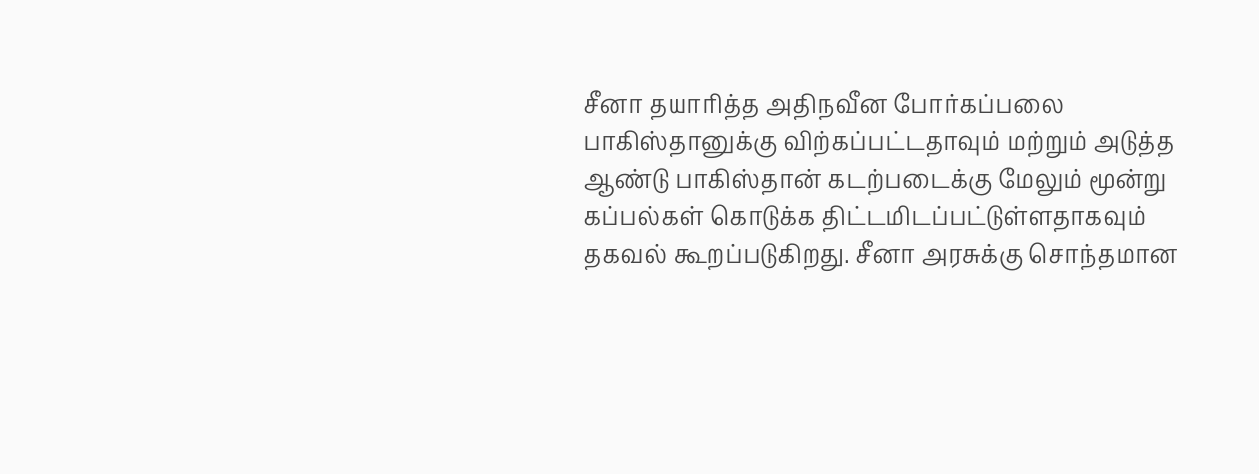சீனா தயாரித்த அதிநவீன போர்கப்பலை பாகிஸ்தானுக்கு விற்கப்பட்டதாவும் மற்றும் அடுத்த ஆண்டு பாகிஸ்தான் கடற்படைக்கு மேலும் மூன்று கப்பல்கள் கொடுக்க திட்டமிடப்பட்டுள்ளதாகவும் தகவல் கூறப்படுகிறது. சீனா அரசுக்கு சொந்தமான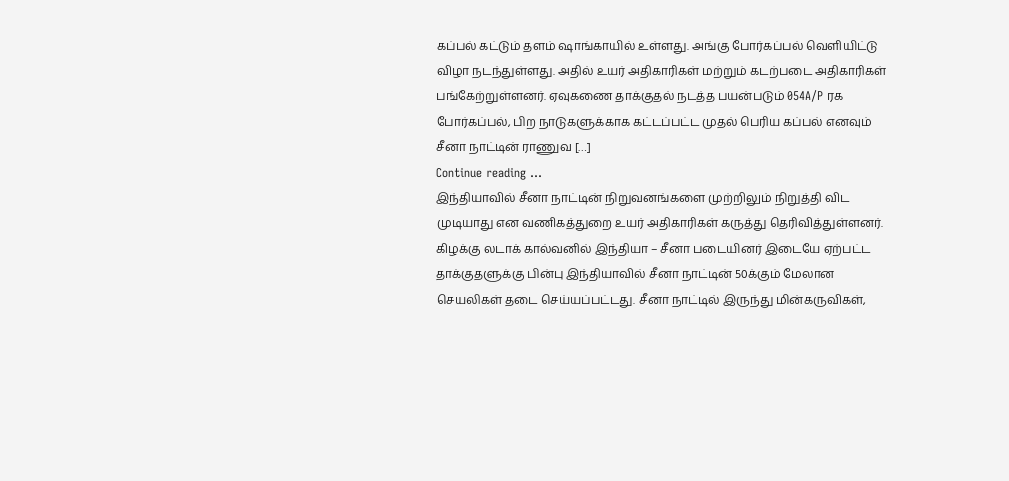கப்பல் கட்டும் தளம் ஷாங்காயில் உள்ளது. அங்கு போர்கப்பல் வெளியிட்டு விழா நடந்துள்ளது. அதில் உயர் அதிகாரிகள் மற்றும் கடற்படை அதிகாரிகள் பங்கேற்றுள்ளனர். ஏவுகணை தாக்குதல் நடத்த பயன்படும் 054A/P ரக போர்கப்பல், பிற நாடுகளுக்காக கட்டப்பட்ட முதல் பெரிய கப்பல் எனவும் சீனா நாட்டின் ராணுவ […]
Continue reading …
இந்தியாவில் சீனா நாட்டின் நிறுவனங்களை முற்றிலும் நிறுத்தி விட முடியாது என வணிகத்துறை உயர் அதிகாரிகள் கருத்து தெரிவித்துள்ளனர். கிழக்கு லடாக் கால்வனில் இந்தியா – சீனா படையினர் இடையே ஏற்பட்ட தாக்குதளுக்கு பின்பு இந்தியாவில் சீனா நாட்டின் 50க்கும் மேலான செயலிகள் தடை செய்யப்பட்டது. சீனா நாட்டில் இருந்து மின்கருவிகள்,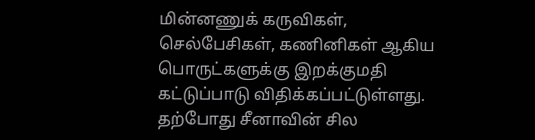மின்னணுக் கருவிகள், செல்பேசிகள், கணினிகள் ஆகிய பொருட்களுக்கு இறக்குமதி கட்டுப்பாடு விதிக்கப்பட்டுள்ளது. தற்போது சீனாவின் சில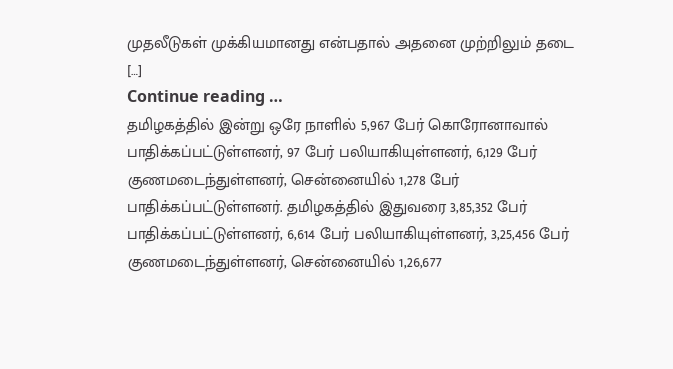முதலீடுகள் முக்கியமானது என்பதால் அதனை முற்றிலும் தடை […]
Continue reading …
தமிழகத்தில் இன்று ஒரே நாளில் 5,967 பேர் கொரோனாவால் பாதிக்கப்பட்டுள்ளனர், 97 பேர் பலியாகியுள்ளனர், 6,129 பேர் குணமடைந்துள்ளனர், சென்னையில் 1,278 பேர் பாதிக்கப்பட்டுள்ளனர். தமிழகத்தில் இதுவரை 3,85,352 பேர் பாதிக்கப்பட்டுள்ளனர், 6,614 பேர் பலியாகியுள்ளனர், 3,25,456 பேர் குணமடைந்துள்ளனர், சென்னையில் 1,26,677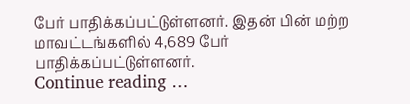பேர் பாதிக்கப்பட்டுள்ளனர். இதன் பின் மற்ற மாவட்டங்களில் 4,689 பேர் பாதிக்கப்பட்டுள்ளனர்.
Continue reading …